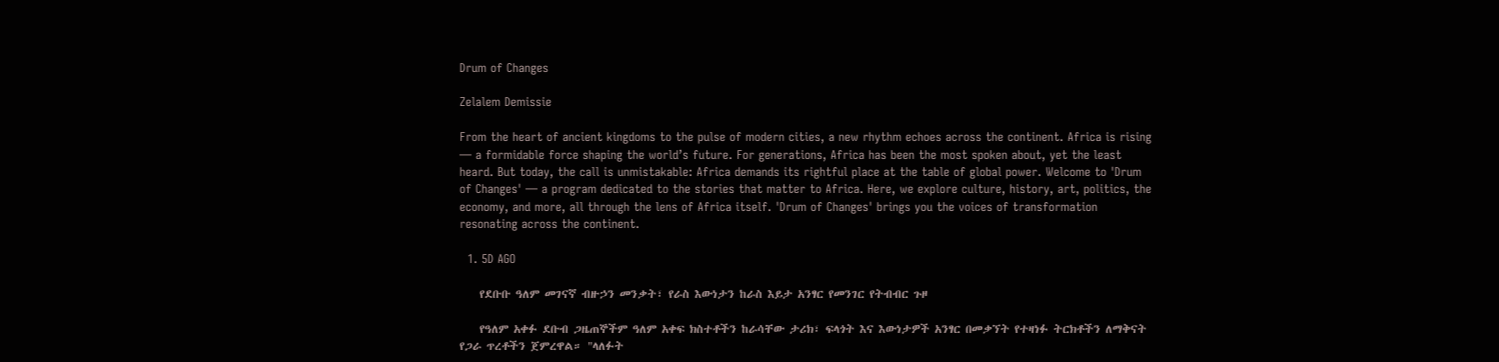Drum of Changes

Zelalem Demissie

From the heart of ancient kingdoms to the pulse of modern cities, a new rhythm echoes across the continent. Africa is rising — a formidable force shaping the world’s future. For generations, Africa has been the most spoken about, yet the least heard. But today, the call is unmistakable: Africa demands its rightful place at the table of global power. Welcome to 'Drum of Changes' — a program dedicated to the stories that matter to Africa. Here, we explore culture, history, art, politics, the economy, and more, all through the lens of Africa itself. 'Drum of Changes' brings you the voices of transformation resonating across the continent.

  1. 5D AGO

    የደቡቡ ዓለም መገናኛ ብዙኃን መንቃት፣ የራስ እውነታን ከራስ እይታ አንፃር የመንገር የትብብር ጉዞ

    የዓለም አቀፉ ደቡብ ጋዜጠኞችም ዓለም አቀፍ ክስተቶችን ከራሳቸው ታሪክ፣ ፍላጎት እና እውነታዎች አንፃር በመቃኘት የተዛነፉ ትርክቶችን ለማቅናት የጋራ ጥረቶችን ጀምረዋል። "ላለፉት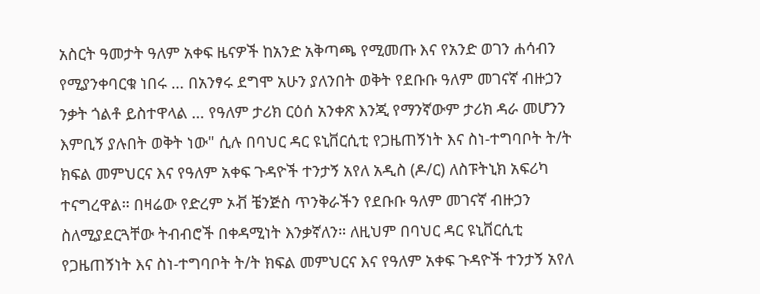አስርት ዓመታት ዓለም አቀፍ ዜናዎች ከአንድ አቅጣጫ የሚመጡ እና የአንድ ወገን ሐሳብን የሚያንቀባርቁ ነበሩ … በአንፃሩ ደግሞ አሁን ያለንበት ወቅት የደቡቡ ዓለም መገናኛ ብዙኃን ንቃት ጎልቶ ይስተዋላል … የዓለም ታሪክ ርዕሰ አንቀጽ እንጂ የማንኛውም ታሪክ ዳራ መሆንን እምቢኝ ያሉበት ወቅት ነው" ሲሉ በባህር ዳር ዩኒቨርሲቲ የጋዜጠኝነት እና ስነ-ተግባቦት ት/ት ክፍል መምህርና እና የዓለም አቀፍ ጉዳዮች ተንታኝ አየለ አዲስ (ዶ/ር) ለስፑትኒክ አፍሪካ ተናግረዋል። በዛሬው የድረም ኦቭ ቼንጅስ ጥንቅራችን የደቡቡ ዓለም መገናኛ ብዙኃን ስለሚያደርጓቸው ትብብሮች በቀዳሚነት እንቃኛለን። ለዚህም በባህር ዳር ዩኒቨርሲቲ የጋዜጠኝነት እና ስነ-ተግባቦት ት/ት ክፍል መምህርና እና የዓለም አቀፍ ጉዳዮች ተንታኝ አየለ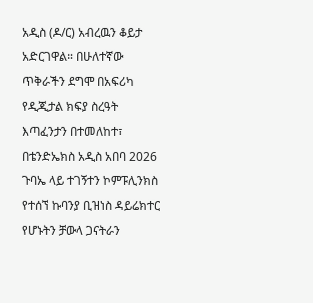አዲስ (ዶ/ር) አብረዉን ቆይታ አድርገዋል። በሁለተኛው ጥቅራችን ደግሞ በአፍሪካ የዲጂታል ክፍያ ስረዓት እጣፈንታን በተመለከተ፣ በቴንድኤክስ አዲስ አበባ 2026 ጉባኤ ላይ ተገኝተን ኮምፑሊንክስ የተሰኘ ኩባንያ ቢዝነስ ዳይሬክተር የሆኑትን ቻውላ ጋናትራን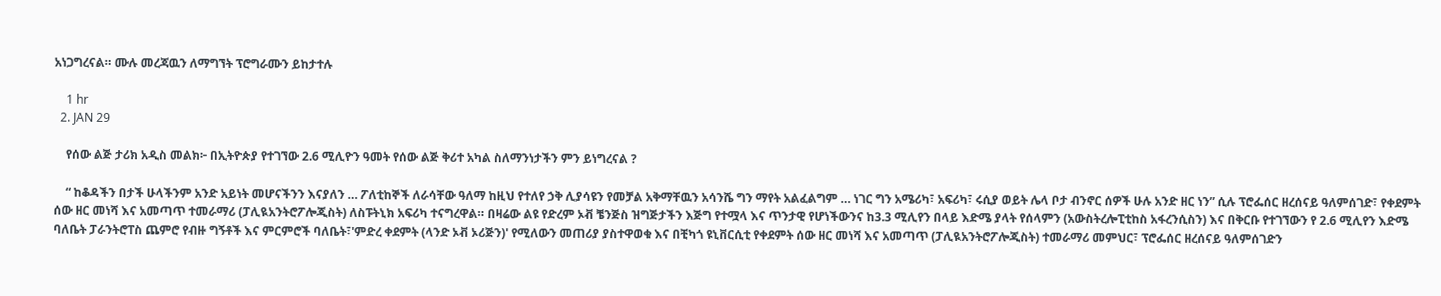አነጋግረናል። ሙሉ መረጃዉን ለማግኘት ፕሮግራሙን ይከታተሉ

    1 hr
  2. JAN 29

    የሰው ልጅ ታሪክ አዲስ መልክ፦ በኢትዮጵያ የተገኘው 2.6 ሚሊዮን ዓመት የሰው ልጅ ቅሪተ አካል ስለማንነታችን ምን ይነግረናል ?

    “ ከቆዳችን በታች ሁላችንም አንድ አይነት መሆናችንን እናያለን … ፖለቲከኞች ለራሳቸው ዓለማ ከዚህ የተለየ ኃቅ ሊያሳዩን የመቻል አቅማቸዉን አሳንሼ ግን ማየት አልፈልግም … ነገር ግን አሜሪካ፣ አፍሪካ፣ ሩሲያ ወይት ሌላ ቦታ ብንኖር ሰዎች ሁሉ አንድ ዘር ነን” ሲሉ ፕሮፌሰር ዘረሰናይ ዓለምሰገድ፣ የቀደምት ሰው ዘር መነሻ እና አመጣጥ ተመራማሪ (ፓሊዪአንትሮፖሎጂስት) ለስፑትኒክ አፍሪካ ተናግረዋል። በዛሬው ልዩ የድረም ኦቭ ቼንጅስ ዝግጅታችን እጅግ የተሟላ እና ጥንታዊ የሆነችውንና ከ3.3 ሚሊየን በላይ እድሜ ያላት የሰላምን (አውስትረሎፒቲከስ አፋረንሲስን) እና በቅርቡ የተገኘውን የ 2.6 ሚሊየን እድሜ ባለቤት ፓራንትሮፐስ ጨምሮ የብዙ ግኝቶች እና ምርምሮች ባለቤት፣'ምድረ ቀደምት (ላንድ ኦቭ ኦሪጅን)' የሚለውን መጠሪያ ያስተዋወቁ እና በቺካጎ ዩኒቨርሲቲ የቀደምት ሰው ዘር መነሻ እና አመጣጥ (ፓሊዪአንትሮፖሎጂስት) ተመራማሪ መምህር፣ ፕሮፌሰር ዘረሰናይ ዓለምሰገድን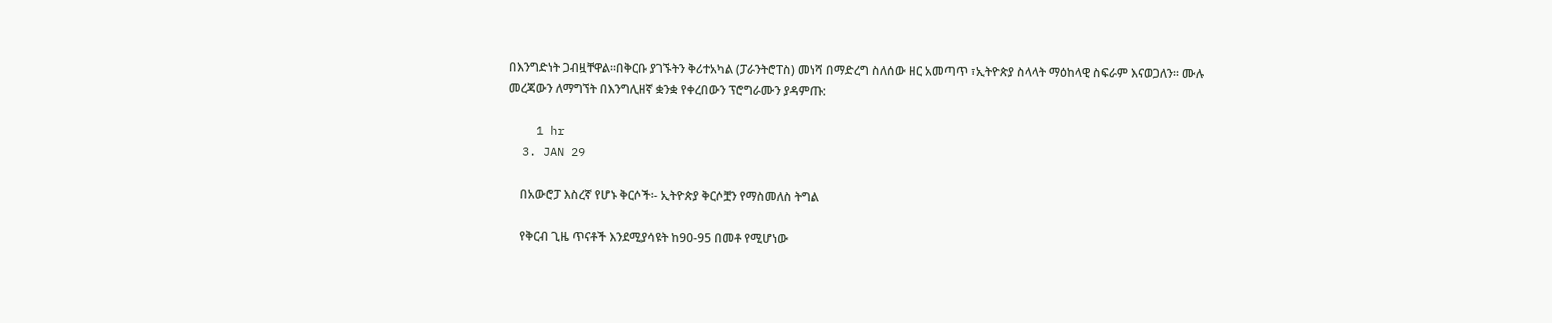በእንግድነት ጋብዟቸዋል።በቅርቡ ያገኙትን ቅሪተአካል (ፓራንትሮፐስ) መነሻ በማድረግ ስለሰው ዘር አመጣጥ ፣ኢትዮጵያ ስላላት ማዕከላዊ ስፍራም እናወጋለን። ሙሉ መረጃውን ለማግኘት በእንግሊዘኛ ቋንቋ የቀረበውን ፕሮግራሙን ያዳምጡ:

    1 hr
  3. JAN 29

    በአውሮፓ እስረኛ የሆኑ ቅርሶች፡- ኢትዮጵያ ቅርሶቿን የማስመለስ ትግል

    የቅርብ ጊዜ ጥናቶች እንደሚያሳዩት ከ90-95 በመቶ የሚሆነው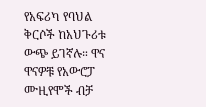የአፍሪካ የባህል ቅርሶች ከአህጉሪቱ ውጭ ይገኛሉ። ዋና ዋናዎቹ የአውሮፓ ሙዚየሞች ብቻ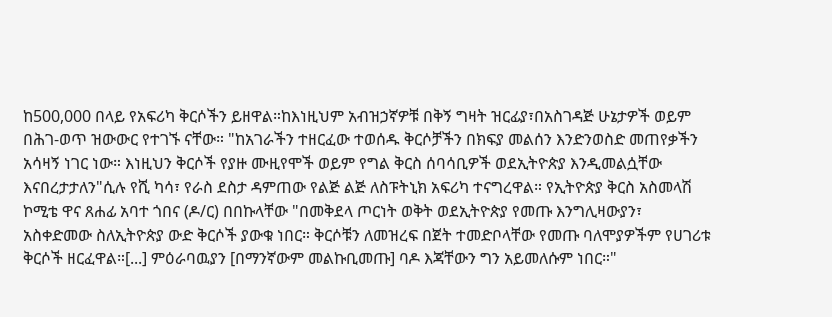ከ500,000 በላይ የአፍሪካ ቅርሶችን ይዘዋል።ከእነዚህም አብዝኃኛዎቹ በቅኝ ግዛት ዝርፊያ፣በአስገዳጅ ሁኔታዎች ወይም በሕገ-ወጥ ዝውውር የተገኙ ናቸው። "ከአገራችን ተዘርፈው ተወሰዱ ቅርሶቻችን በክፍያ መልሰን እንድንወስድ መጠየቃችን አሳዛኝ ነገር ነው። እነዚህን ቅርሶች የያዙ ሙዚየሞች ወይም የግል ቅርስ ሰባሳቢዎች ወደኢትዮጵያ እንዲመልሷቸው እናበረታታለን"ሲሉ የሺ ካሳ፣ የራስ ደስታ ዳምጠው የልጅ ልጅ ለስፑትኒክ አፍሪካ ተናግረዋል። የኢትዮጵያ ቅርስ አስመላሽ ኮሚቴ ዋና ጸሐፊ አባተ ጎበና (ዶ/ር) በበኩላቸው "በመቅደላ ጦርነት ወቅት ወደኢትዮጵያ የመጡ እንግሊዛውያን፣ አስቀድመው ስለኢትዮጵያ ውድ ቅርሶች ያውቁ ነበር። ቅርሶቹን ለመዝረፍ በጀት ተመድቦላቸው የመጡ ባለሞያዎችም የሀገሪቱ ቅርሶች ዘርፈዋል።[...] ምዕራባዉያን [በማንኛውም መልኩቢመጡ] ባዶ እጃቸውን ግን አይመለሱም ነበር።"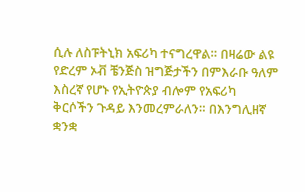ሲሉ ለስፑትኒክ አፍሪካ ተናግረዋል። በዛሬው ልዩ የድረም ኦቭ ቼንጅስ ዝግጅታችን በምእራቡ ዓለም እስረኛ የሆኑ የኢትዮጵያ ብሎም የአፍሪካ ቅርሶችን ጉዳይ እንመረምራለን። በእንግሊዘኛ ቋንቋ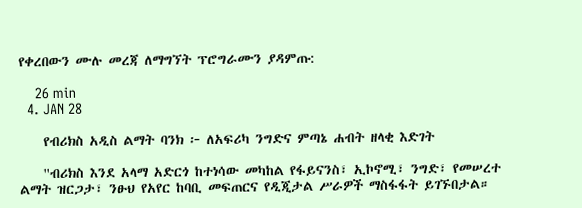የቀረበውን ሙሉ መረጃ ለማግኘት ፕሮግራሙን ያዳምጡ:

    26 min
  4. JAN 28

    የብሪክስ አዲስ ልማት ባንክ ፦ ለአፍሪካ ንግድና ምጣኔ ሐብት ዘላቂ እድገት

    ''ብሪክስ እንደ አላማ አድርጎ ከተነሳው መካከል የፋይናንስ፣ ኢኮኖሚ፣ ንግድ፣ የመሠረተ ልማት ዝርጋታ፣ ንፁህ የአየር ከባቢ መፍጠርና የዲጂታል ሥራዎች ማስፋፋት ይገኙበታል።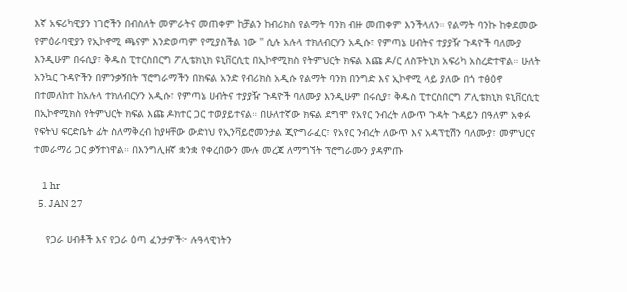እኛ አፍሪካዊያን ነገሮችን በብስለት መምራትና መጠቀም ከቻልን ከብሪክስ የልማት ባንክ ብዙ መጠቀም እንችላለን። የልማት ባንኩ ከቀደመው የምዕራባዊያን የኢኮኖሚ ጫናም እንድወጣም የሚያስችል ነው '' ሲሉ አሉላ ተክለብርሃን አዲሱ፣ የምጣኔ ሀብትና ተያያዥ ጉዳዮች ባለሙያ እንዲሁም በሩሲያ፣ ቅዱስ ፒተርስበርግ ፖሊቴክኒክ ዩኒቨርሲቲ በኢኮኖሚክስ የትምህርት ክፍል እጩ ዶ/ር ለስፑትኒክ አፍሪካ አስረድተዋል። ሁለት አንኳር ጉዳዮችን በምንቃኝበት ፕሮግራማችን በክፍል አንድ የብሪክስ አዲሱ የልማት ባንክ በንግድ እና ኢኮኖሚ ላይ ያለው በጎ ተፅዕኖ በተመለከተ ከአሉላ ተክለብርሃን አዲሱ፣ የምጣኔ ሀብትና ተያያዥ ጉዳዮች ባለሙያ እንዲሁም በሩሲያ፣ ቅዱስ ፒተርስበርግ ፖሊቴክኒክ ዩኒቨርሲቲ በኢኮኖሚክስ የትምህርት ክፍል እጩ ዶክተር ጋር ተወያይተናል። በሁለተኛው ክፍል ደግሞ የአየር ንብረት ለውጥ ጉዳት ጉዳይን በዓለም አቀፉ የፍትህ ፍርድቤት ፊት ስለማቅረብ ከያዛቸው ውድነህ የኢንቫይሮመንታል ጂዮግራፈር፣ የአየር ንብረት ለውጥ እና አዳፕቲሽን ባለሙያ፣ መምህርና ተመራማሪ ጋር ቃኝተነዋል። በእንግሊዘኛ ቋንቋ የቀረበውን ሙሉ መረጃ ለማግኘት ፕሮግራሙን ያዳምጡ

    1 hr
  5. JAN 27

    የጋራ ሀብቶች እና የጋራ ዕጣ ፈንታዎች፦ ሉዓላዊነትን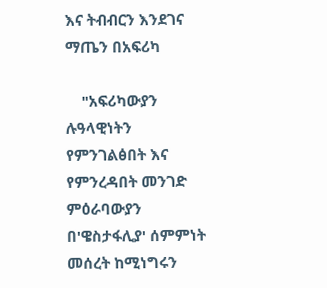እና ትብብርን እንደገና ማጤን በአፍሪካ

    "አፍሪካውያን ሉዓላዊነትን የምንገልፅበት እና የምንረዳበት መንገድ ምዕራባውያን በ'ዌስታፋሊያ' ሰምምነት መሰረት ከሚነግሩን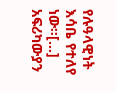የሉዓላዊነት እሳቤ የተለየ ነው።[...] አፍሪካውያን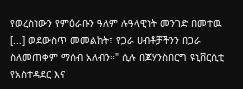የወረስነውን የምዕራቡን ዓለም ሉዓላዊነት መንገድ በመተዉ [...] ወደውስጥ መመልከት፣ የጋራ ሀብቶቻችንን በጋራ ስለመጠቀም ማሰብ አለብን።" ሲሉ በጆሃንስበርግ ዩኒቨርሲቲ የአስተዳደር እና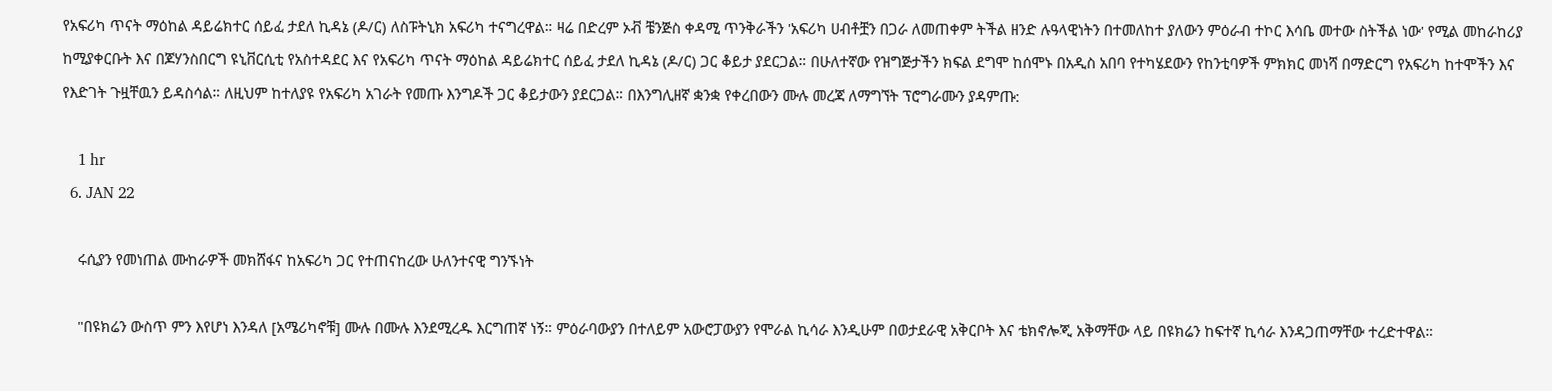የአፍሪካ ጥናት ማዕከል ዳይሬክተር ሰይፈ ታደለ ኪዳኔ (ዶ/ር) ለስፑትኒክ አፍሪካ ተናግረዋል። ዛሬ በድረም ኦቭ ቼንጅስ ቀዳሚ ጥንቅራችን 'አፍሪካ ሀብቶቿን በጋራ ለመጠቀም ትችል ዘንድ ሉዓላዊነትን በተመለከተ ያለውን ምዕራብ ተኮር እሳቤ መተው ስትችል ነው' የሚል መከራከሪያ ከሚያቀርቡት እና በጆሃንስበርግ ዩኒቨርሲቲ የአስተዳደር እና የአፍሪካ ጥናት ማዕከል ዳይሬክተር ሰይፈ ታደለ ኪዳኔ (ዶ/ር) ጋር ቆይታ ያደርጋል። በሁለተኛው የዝግጅታችን ክፍል ደግሞ ከሰሞኑ በአዲስ አበባ የተካሄደውን የከንቲባዎች ምክክር መነሻ በማድርግ የአፍሪካ ከተሞችን እና የእድገት ጉዟቸዉን ይዳስሳል። ለዚህም ከተለያዩ የአፍሪካ አገራት የመጡ እንግዶች ጋር ቆይታውን ያደርጋል። በእንግሊዘኛ ቋንቋ የቀረበውን ሙሉ መረጃ ለማግኘት ፕሮግራሙን ያዳምጡ:

    1 hr
  6. JAN 22

    ሩሲያን የመነጠል ሙከራዎች መክሸፋና ከአፍሪካ ጋር የተጠናከረው ሁለንተናዊ ግንኙነት

    "በዩክሬን ውስጥ ምን እየሆነ እንዳለ [አሜሪካኖቹ] ሙሉ በሙሉ እንደሚረዱ እርግጠኛ ነኝ። ምዕራባውያን በተለይም አውሮፓውያን የሞራል ኪሳራ እንዲሁም በወታደራዊ አቅርቦት እና ቴክኖሎጂ አቅማቸው ላይ በዩክሬን ከፍተኛ ኪሳራ እንዳጋጠማቸው ተረድተዋል።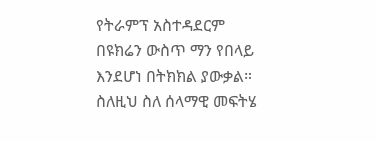የትራምፕ አስተዳደርም በዩክሬን ውስጥ ማን የበላይ እንደሆነ በትክክል ያውቃል። ስለዚህ ስለ ሰላማዊ መፍትሄ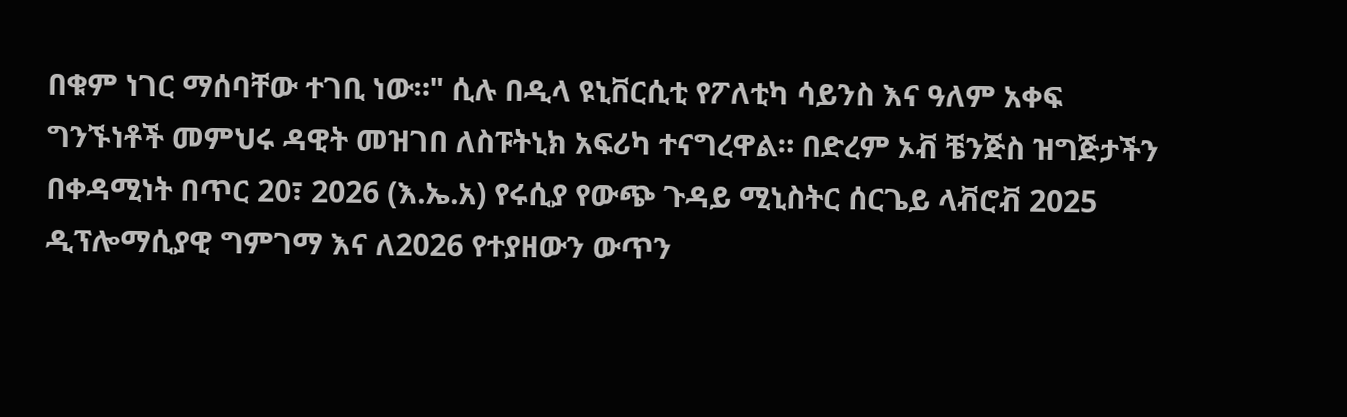በቁም ነገር ማሰባቸው ተገቢ ነው።" ሲሉ በዲላ ዩኒቨርሲቲ የፖለቲካ ሳይንስ እና ዓለም አቀፍ ግንኙነቶች መምህሩ ዳዊት መዝገበ ለስፑትኒክ አፍሪካ ተናግረዋል። በድረም ኦቭ ቼንጅስ ዝግጅታችን በቀዳሚነት በጥር 20፣ 2026 (እ.ኤ.አ) የሩሲያ የውጭ ጉዳይ ሚኒስትር ሰርጌይ ላቭሮቭ 2025 ዲፕሎማሲያዊ ግምገማ እና ለ2026 የተያዘውን ውጥን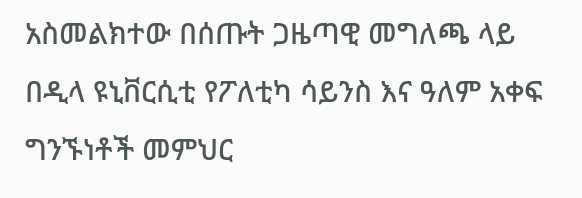አስመልክተው በሰጡት ጋዜጣዊ መግለጫ ላይ በዲላ ዩኒቨርሲቲ የፖለቲካ ሳይንስ እና ዓለም አቀፍ ግንኙነቶች መምህር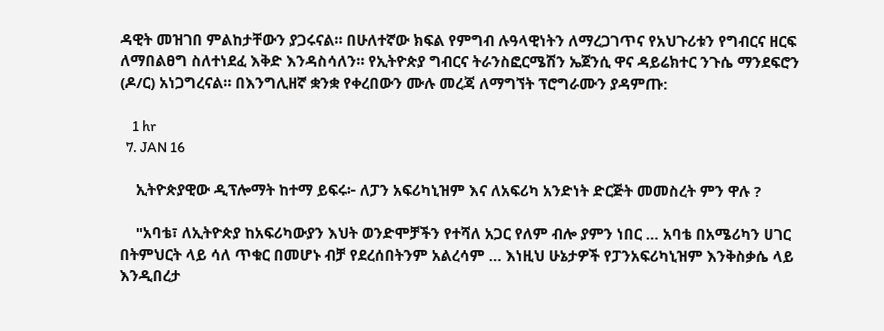ዳዊት መዝገበ ምልከታቸውን ያጋሩናል። በሁለተኛው ክፍል የምግብ ሉዓላዊነትን ለማረጋገጥና የአህጉሪቱን የግብርና ዘርፍ ለማበልፀግ ስለተነደፈ እቅድ እንዳስሳለን። የኢትዮጵያ ግብርና ትራንስፎርሜሽን ኤጀንሲ ዋና ዳይሬክተር ንጉሴ ማንደፍሮን (ዶ/ር) አነጋግረናል። በእንግሊዘኛ ቋንቋ የቀረበውን ሙሉ መረጃ ለማግኘት ፕሮግራሙን ያዳምጡ:

    1 hr
  7. JAN 16

    ኢትዮጵያዊው ዲፕሎማት ከተማ ይፍሩ፦ ለፓን አፍሪካኒዝም እና ለአፍሪካ አንድነት ድርጅት መመስረት ምን ዋሉ ?

    "አባቴ፣ ለኢትዮጵያ ከአፍሪካውያን እህት ወንድሞቻችን የተሻለ አጋር የለም ብሎ ያምን ነበር … አባቴ በአሜሪካን ሀገር በትምህርት ላይ ሳለ ጥቁር በመሆኑ ብቻ የደረሰበትንም አልረሳም … እነዚህ ሁኔታዎች የፓንአፍሪካኒዝም እንቅስቃሴ ላይ እንዲበረታ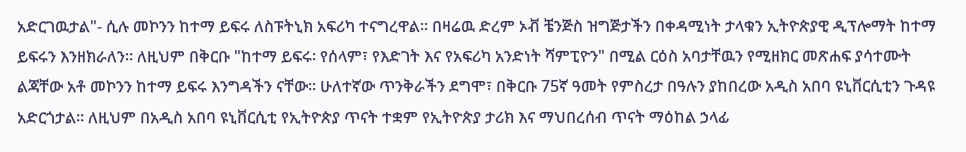አድርገዉታል"- ሲሉ መኮንን ከተማ ይፍሩ ለስፑትኒክ አፍሪካ ተናግረዋል። በዛሬዉ ድረም ኦቭ ቼንጅስ ዝግጅታችን በቀዳሚነት ታላቁን ኢትዮጵያዊ ዲፕሎማት ከተማ ይፍሩን እንዘክራለን። ለዚህም በቅርቡ "ከተማ ይፍሩ፡ የሰላም፣ የእድገት እና የአፍሪካ አንድነት ሻምፒዮን" በሚል ርዕስ አባታቸዉን የሚዘክር መጽሐፍ ያሳተሙት ልጃቸው አቶ መኮንን ከተማ ይፍሩ እንግዳችን ናቸው። ሁለተኛው ጥንቅራችን ደግሞ፣ በቅርቡ 75ኛ ዓመት የምስረታ በዓሉን ያከበረው አዲስ አበባ ዩኒቨርሲቲን ጉዳዩ አድርጎታል። ለዚህም በአዲስ አበባ ዩኒቨርሲቲ የኢትዮጵያ ጥናት ተቋም የኢትዮጵያ ታሪክ እና ማህበረሰብ ጥናት ማዕከል ኃላፊ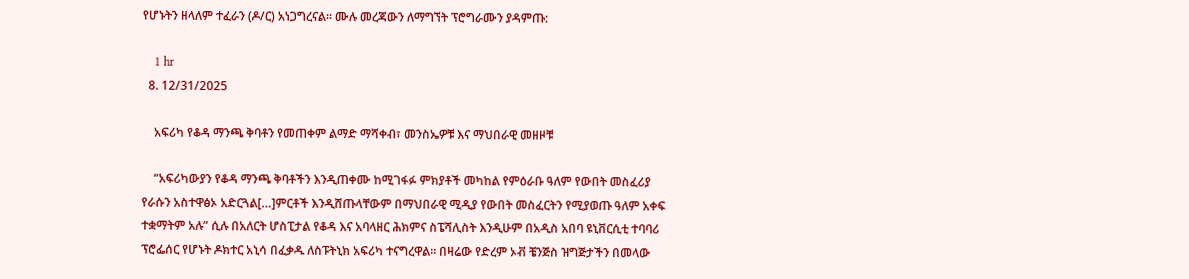የሆኑትን ዘላለም ተፈራን (ዶ/ር) አነጋግረናል። ሙሉ መረጃውን ለማግኘት ፕሮግራሙን ያዳምጡ:

    1 hr
  8. 12/31/2025

    አፍሪካ የቆዳ ማንጫ ቅባቶን የመጠቀም ልማድ ማሻቀብ፣ መንስኤዎቹ እና ማህበራዊ መዘዞቹ

    “አፍሪካውያን የቆዳ ማንጫ ቅባቶችን እንዲጠቀሙ ከሚገፋፉ ምክያቶች መካከል የምዕራቡ ዓለም የውበት መስፈሪያ የራሱን አስተዋፅኦ አድርጓል[…]ምርቶች እንዲሸጡላቸውም በማህበራዊ ሚዲያ የውበት መስፈርትን የሚያወጡ ዓለም አቀፍ ተቋማትም አሉ” ሲሉ በአለርት ሆስፒታል የቆዳ እና አባላዘር ሕክምና ስፔሻሊስት እንዲሁም በአዲስ አበባ ዩኒቨርሲቲ ተባባሪ ፕሮፌሰር የሆኑት ዶክተር አኒሳ በፈቃዱ ለስፑትኒክ አፍሪካ ተናግረዋል። በዛሬው የድረም ኦቭ ቼንጅስ ዝግጅታችን በመላው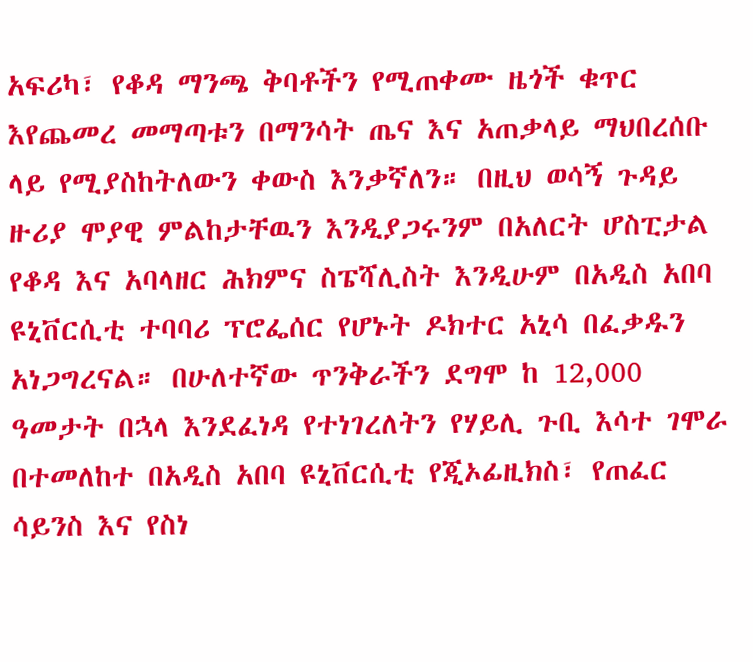አፍሪካ፣ የቆዳ ማንጫ ቅባቶችን የሚጠቀሙ ዜጎች ቁጥር እየጨመረ መማጣቱን በማንሳት ጤና እና አጠቃላይ ማህበረሰቡ ላይ የሚያስከትለውን ቀውስ እንቃኛለን። በዚህ ወሳኝ ጉዳይ ዙሪያ ሞያዊ ምልከታቸዉን እንዲያጋሩንም በአለርት ሆስፒታል የቆዳ እና አባላዘር ሕክምና ስፔሻሊስት እንዲሁም በአዲስ አበባ ዩኒቨርሲቲ ተባባሪ ፕሮፌሰር የሆኑት ዶክተር አኒሳ በፈቃዱን አነጋግረናል። በሁለተኛው ጥንቅራችን ደግሞ ከ 12,000 ዓመታት በኋላ እንደፈነዳ የተነገረለትን የሃይሊ ጉቢ እሳተ ገሞራ በተመለከተ በአዲስ አበባ ዩኒቨርሲቲ የጂኦፊዚክስ፣ የጠፈር ሳይንስ እና የስነ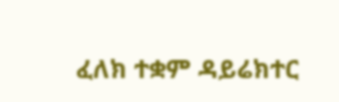ፈለክ ተቋም ዳይሬክተር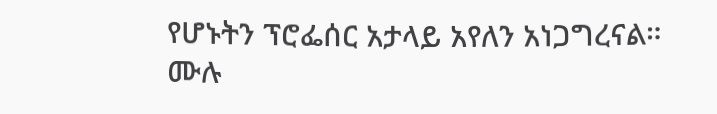የሆኑትን ፕሮፌሰር አታላይ አየለን አነጋግረናል። ሙሉ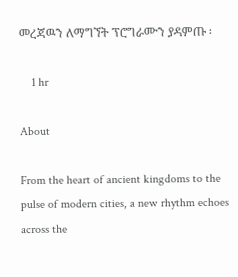መረጃዉን ለማግኘት ፕሮግራሙን ያዳምጡ ፡

    1 hr

About

From the heart of ancient kingdoms to the pulse of modern cities, a new rhythm echoes across the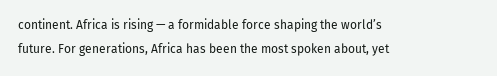continent. Africa is rising — a formidable force shaping the world’s future. For generations, Africa has been the most spoken about, yet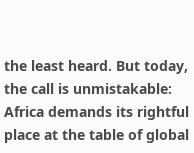the least heard. But today, the call is unmistakable: Africa demands its rightful place at the table of global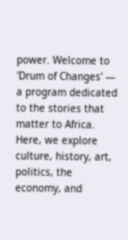power. Welcome to 'Drum of Changes' — a program dedicated to the stories that matter to Africa. Here, we explore culture, history, art, politics, the economy, and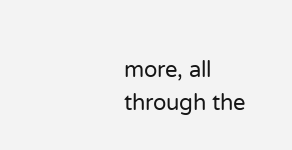more, all through the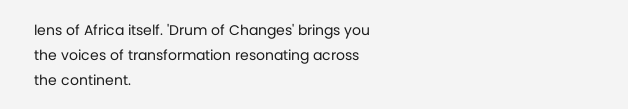lens of Africa itself. 'Drum of Changes' brings you the voices of transformation resonating across the continent.